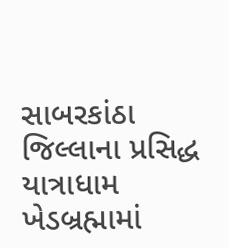સાબરકાંઠા જિલ્લાના પ્રસિદ્ધ યાત્રાધામ ખેડબ્રહ્મામાં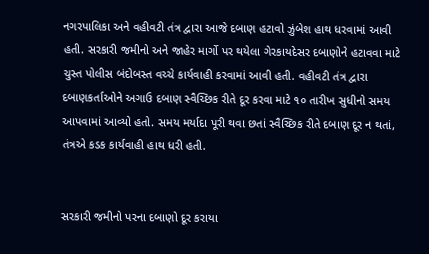નગરપાલિકા અને વહીવટી તંત્ર દ્વારા આજે દબાણ હટાવો ઝુંબેશ હાથ ધરવામાં આવી હતી. સરકારી જમીનો અને જાહેર માર્ગો પર થયેલા ગેરકાયદેસર દબાણોને હટાવવા માટે ચુસ્ત પોલીસ બંદોબસ્ત વચ્ચે કાર્યવાહી કરવામાં આવી હતી. વહીવટી તંત્ર દ્વારા દબાણકર્તાઓને અગાઉ દબાણ સ્વૈચ્છિક રીતે દૂર કરવા માટે ૧૦ તારીખ સુધીનો સમય આપવામાં આવ્યો હતો. સમય મર્યાદા પૂરી થવા છતાં સ્વૈચ્છિક રીતે દબાણ દૂર ન થતાં, તંત્રએ કડક કાર્યવાહી હાથ ધરી હતી.


સરકારી જમીનો પરના દબાણો દૂર કરાયા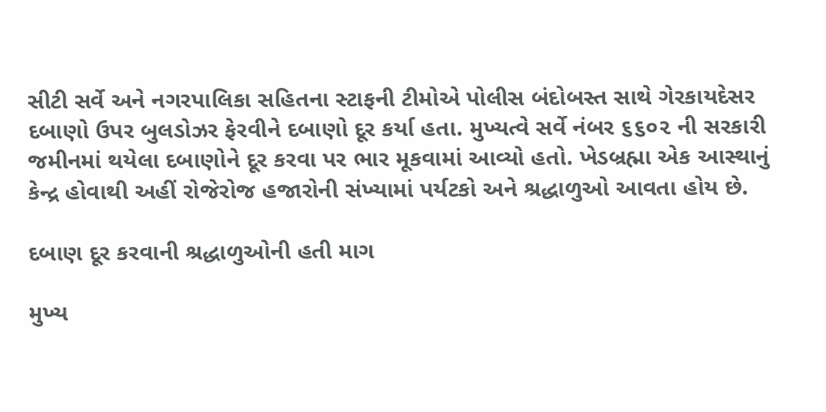સીટી સર્વે અને નગરપાલિકા સહિતના સ્ટાફની ટીમોએ પોલીસ બંદોબસ્ત સાથે ગેરકાયદેસર દબાણો ઉપર બુલડોઝર ફેરવીને દબાણો દૂર કર્યા હતા. મુખ્યત્વે સર્વે નંબર ૬૬૦૨ ની સરકારી જમીનમાં થયેલા દબાણોને દૂર કરવા પર ભાર મૂકવામાં આવ્યો હતો. ખેડબ્રહ્મા એક આસ્થાનું કેન્દ્ર હોવાથી અહીં રોજેરોજ હજારોની સંખ્યામાં પર્યટકો અને શ્રદ્ધાળુઓ આવતા હોય છે.

દબાણ દૂર કરવાની શ્રદ્ધાળુઓની હતી માગ

મુખ્ય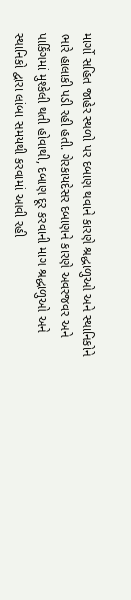માર્ગો સહિત જાહેર સ્થળો પર દબાણ થવાને કારણે શ્રદ્ધાળુઓ અને સ્થાનિકોને ભારે હાલાકી પડી રહી હતી. ગેરકાયદેસર દબાણને કારણે અવરજવર અને પાર્કિંગમાં મુશ્કેલી થતી હોવાથી, દબાણ દૂર કરવાની માગ શ્રદ્ધાળુઓ અને સ્થાનિકો દ્વારા લાંબા સમયથી કરવામાં આવી રહી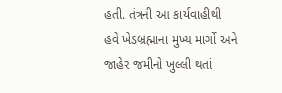હતી. તંત્રની આ કાર્યવાહીથી હવે ખેડબ્રહ્માના મુખ્ય માર્ગો અને જાહેર જમીનો ખુલ્લી થતાં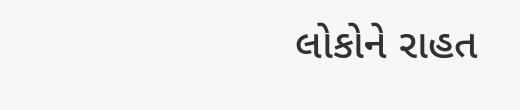લોકોને રાહત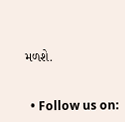મળશે.


  • Follow us on: